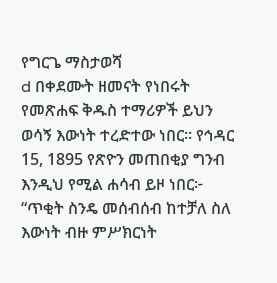የግርጌ ማስታወሻ
d በቀደሙት ዘመናት የነበሩት የመጽሐፍ ቅዱስ ተማሪዎች ይህን ወሳኝ እውነት ተረድተው ነበር። የኅዳር 15, 1895 የጽዮን መጠበቂያ ግንብ እንዲህ የሚል ሐሳብ ይዞ ነበር፦ “ጥቂት ስንዴ መሰብሰብ ከተቻለ ስለ እውነት ብዙ ምሥክርነት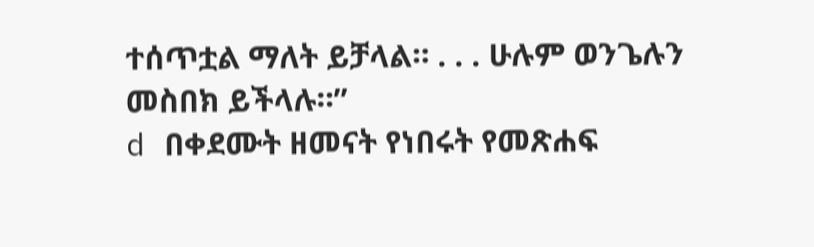ተሰጥቷል ማለት ይቻላል። . . . ሁሉም ወንጌሉን መስበክ ይችላሉ።”
d በቀደሙት ዘመናት የነበሩት የመጽሐፍ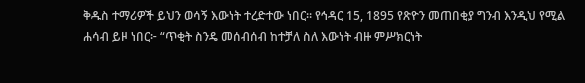ቅዱስ ተማሪዎች ይህን ወሳኝ እውነት ተረድተው ነበር። የኅዳር 15, 1895 የጽዮን መጠበቂያ ግንብ እንዲህ የሚል ሐሳብ ይዞ ነበር፦ “ጥቂት ስንዴ መሰብሰብ ከተቻለ ስለ እውነት ብዙ ምሥክርነት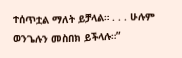ተሰጥቷል ማለት ይቻላል። . . . ሁሉም ወንጌሉን መስበክ ይችላሉ።”